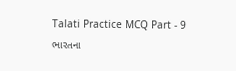Talati Practice MCQ Part - 9
ભારતના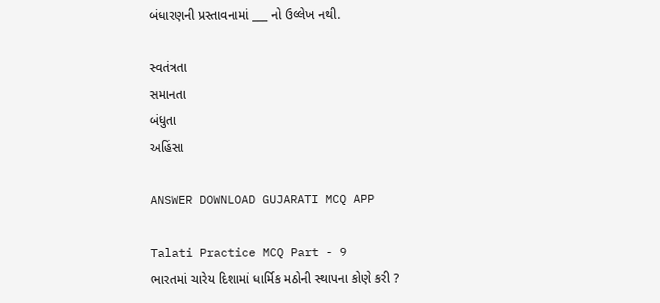બંધારણની પ્રસ્તાવનામાં ___ નો ઉલ્લેખ નથી.

સ્વતંત્રતા
સમાનતા
બંધુતા
અહિંસા

ANSWER DOWNLOAD GUJARATI MCQ APP

Talati Practice MCQ Part - 9
ભારતમાં ચારેય દિશામાં ધાર્મિક મઠોની સ્થાપના કોણે કરી ?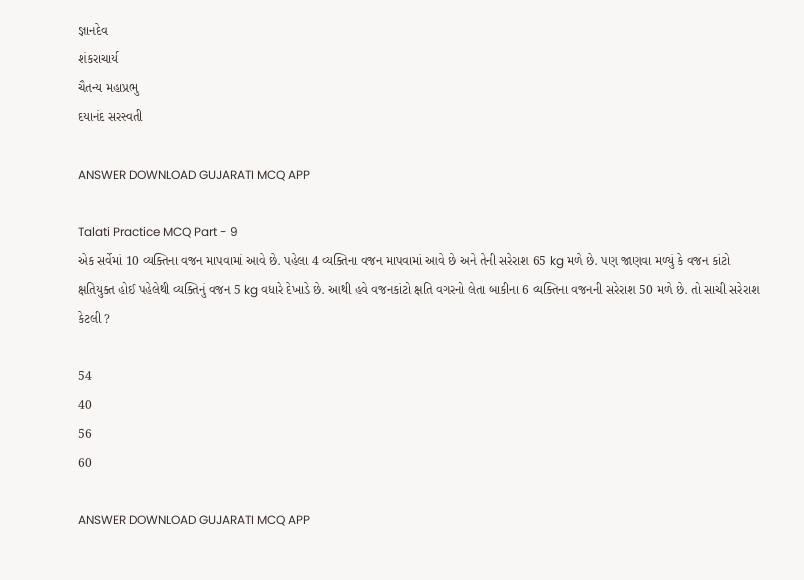જ્ઞાનદેવ
શંકરાચાર્ય
ચૈતન્ય મહાપ્રભુ
દયાનંદ સરસ્વતી

ANSWER DOWNLOAD GUJARATI MCQ APP

Talati Practice MCQ Part - 9
એક સર્વેમાં 10 વ્યક્તિના વજન માપવામાં આવે છે. પહેલા 4 વ્યક્તિના વજન માપવામાં આવે છે અને તેની સરેરાશ 65 kg મળે છે. પણ જાણવા મળ્યું કે વજન કાંટો ક્ષતિયુક્ત હોઈ પહેલેથી વ્યક્તિનું વજન 5 kg વધારે દેખાડે છે. આથી હવે વજનકાંટો ક્ષતિ વગરનો લેતા બાકીના 6 વ્યક્તિના વજનની સરેરાશ 50 મળે છે. તો સાચી સરેરાશ કેટલી ?

54
40
56
60

ANSWER DOWNLOAD GUJARATI MCQ APP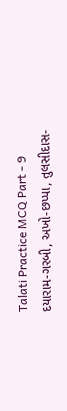Talati Practice MCQ Part - 9
દયારામ-ગરબી, અખો-છપ્પા, તુલસીદાસ-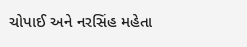ચોપાઈ અને નરસિંહ મહેતા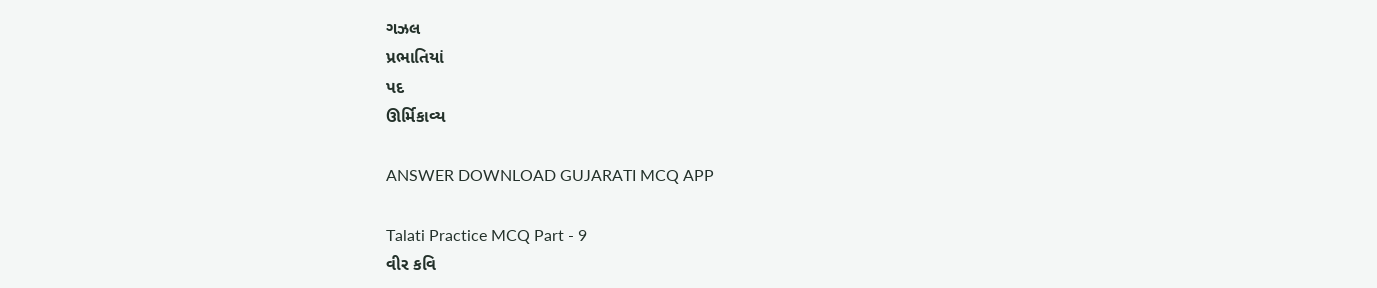ગઝલ
પ્રભાતિયાં
પદ
ઊર્મિકાવ્ય

ANSWER DOWNLOAD GUJARATI MCQ APP

Talati Practice MCQ Part - 9
વીર કવિ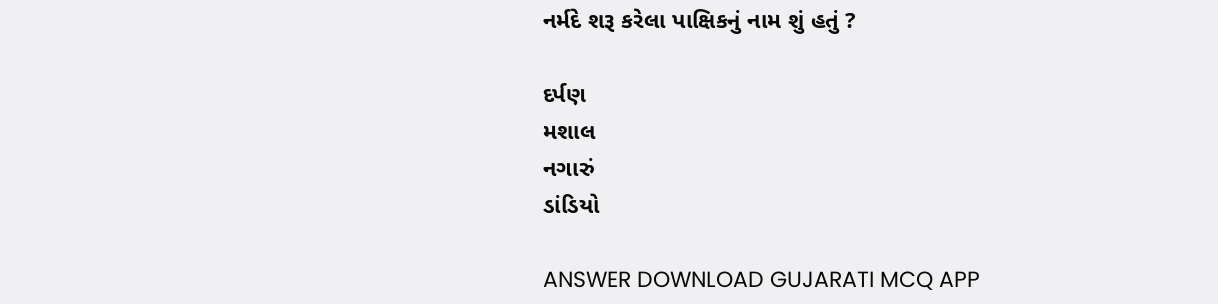નર્મદે શરૂ કરેલા પાક્ષિકનું નામ શું હતું ?

દર્પણ
મશાલ
નગારું
ડાંડિયો

ANSWER DOWNLOAD GUJARATI MCQ APP